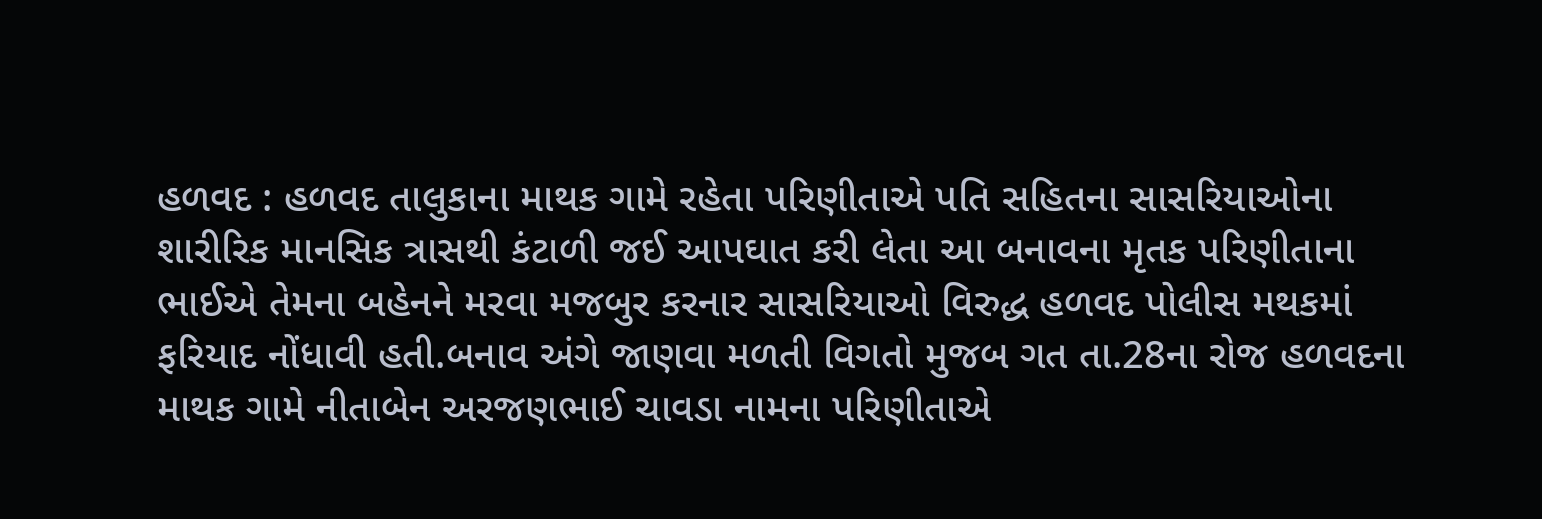હળવદ : હળવદ તાલુકાના માથક ગામે રહેતા પરિણીતાએ પતિ સહિતના સાસરિયાઓના શારીરિક માનસિક ત્રાસથી કંટાળી જઈ આપઘાત કરી લેતા આ બનાવના મૃતક પરિણીતાના ભાઈએ તેમના બહેનને મરવા મજબુર કરનાર સાસરિયાઓ વિરુદ્ધ હળવદ પોલીસ મથકમાં ફરિયાદ નોંધાવી હતી.બનાવ અંગે જાણવા મળતી વિગતો મુજબ ગત તા.28ના રોજ હળવદના માથક ગામે નીતાબેન અરજણભાઈ ચાવડા નામના પરિણીતાએ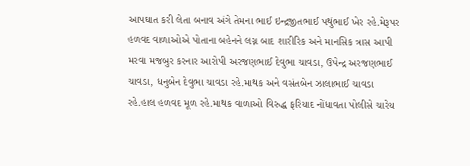આપઘાત કરી લેતા બનાવ અંગે તેમના ભાઈ ઇન્દ્રજીતભાઈ પથુંભાઈ ખેર રહે.મેરૂપર હળવદ વાળાઓએ પોતાના બહેનને લગ્ન બાદ શારીરિક અને માનસિક ત્રાસ આપી મરવા મજબુર કરનાર આરોપી અરજણભાઈ દેવુભા ચાવડા, ઉપેન્દ્ર અરજણભાઈ ચાવડા, ધનુબેન દેવુભા ચાવડા રહે.માથક અને વસંતબેન ઝાલાભાઈ ચાવડા રહે.હાલ હળવદ મૂળ રહે.માથક વાળાઓ વિરુદ્ધ ફરિયાદ નોંધાવતા પોલીસે ચારેય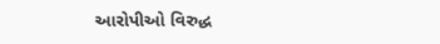આરોપીઓ વિરુદ્ધ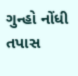ગુન્હો નોંધી તપાસ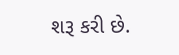શરૂ કરી છે.